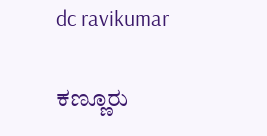dc ravikumar

ಕಣ್ಣೂರು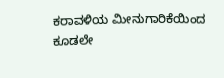ಕರಾವಳಿಯ ಮೀನುಗಾರಿಕೆಯಿಂದ ಕೂಡಲೇ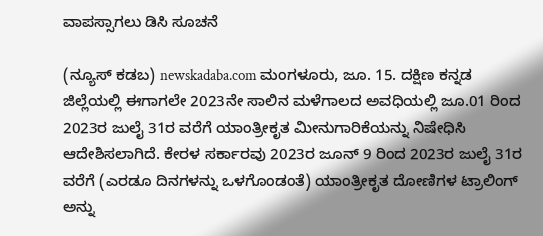ವಾಪಸ್ಸಾಗಲು ಡಿಸಿ ಸೂಚನೆ

(ನ್ಯೂಸ್ ಕಡಬ) newskadaba.com ಮಂಗಳೂರು, ಜೂ. 15. ದಕ್ಷಿಣ ಕನ್ನಡ ಜಿಲ್ಲೆಯಲ್ಲಿ ಈಗಾಗಲೇ 2023ನೇ ಸಾಲಿನ ಮಳೆಗಾಲದ ಅವಧಿಯಲ್ಲಿ ಜೂ.01 ರಿಂದ 2023ರ ಜುಲೈ 31ರ ವರೆಗೆ ಯಾಂತ್ರೀಕೃತ ಮೀನುಗಾರಿಕೆಯನ್ನು ನಿಷೇಧಿಸಿ ಆದೇಶಿಸಲಾಗಿದೆ. ಕೇರಳ ಸರ್ಕಾರವು 2023ರ ಜೂನ್ 9 ರಿಂದ 2023ರ ಜುಲೈ 31ರ ವರೆಗೆ (ಎರಡೂ ದಿನಗಳನ್ನು ಒಳಗೊಂಡಂತೆ) ಯಾಂತ್ರೀಕೃತ ದೋಣಿಗಳ ಟ್ರಾಲಿಂಗ್ ಅನ್ನು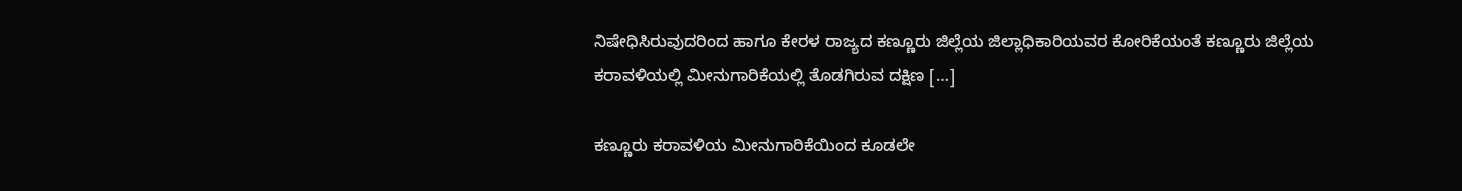ನಿಷೇಧಿಸಿರುವುದರಿಂದ ಹಾಗೂ ಕೇರಳ ರಾಜ್ಯದ ಕಣ್ಣೂರು ಜಿಲ್ಲೆಯ ಜಿಲ್ಲಾಧಿಕಾರಿಯವರ ಕೋರಿಕೆಯಂತೆ ಕಣ್ಣೂರು ಜಿಲ್ಲೆಯ ಕರಾವಳಿಯಲ್ಲಿ ಮೀನುಗಾರಿಕೆಯಲ್ಲಿ ತೊಡಗಿರುವ ದಕ್ಷಿಣ […]

ಕಣ್ಣೂರು ಕರಾವಳಿಯ ಮೀನುಗಾರಿಕೆಯಿಂದ ಕೂಡಲೇ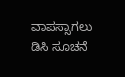ವಾಪಸ್ಸಾಗಲು ಡಿಸಿ ಸೂಚನೆ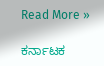Read More »

ಕರ್ನಾಟಕ